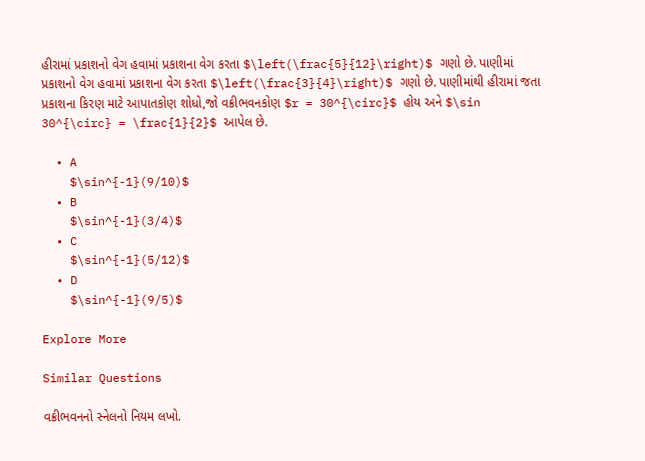હીરામાં પ્રકાશનો વેગ હવામાં પ્રકાશના વેગ કરતા $\left(\frac{5}{12}\right)$ ગણો છે. પાણીમાં પ્રકાશનો વેગ હવામાં પ્રકાશના વેગ કરતા $\left(\frac{3}{4}\right)$ ગણો છે. પાણીમાંથી હીરામાં જતા પ્રકાશના કિરણ માટે આપાતકોણ શોધો,જો વક્રીભવનકોણ $r = 30^{\circ}$ હોય અને $\sin 30^{\circ} = \frac{1}{2}$ આપેલ છે.

  • A
    $\sin^{-1}(9/10)$
  • B
    $\sin^{-1}(3/4)$
  • C
    $\sin^{-1}(5/12)$
  • D
    $\sin^{-1}(9/5)$

Explore More

Similar Questions

વક્રીભવનનો સ્નેલનો નિયમ લખો.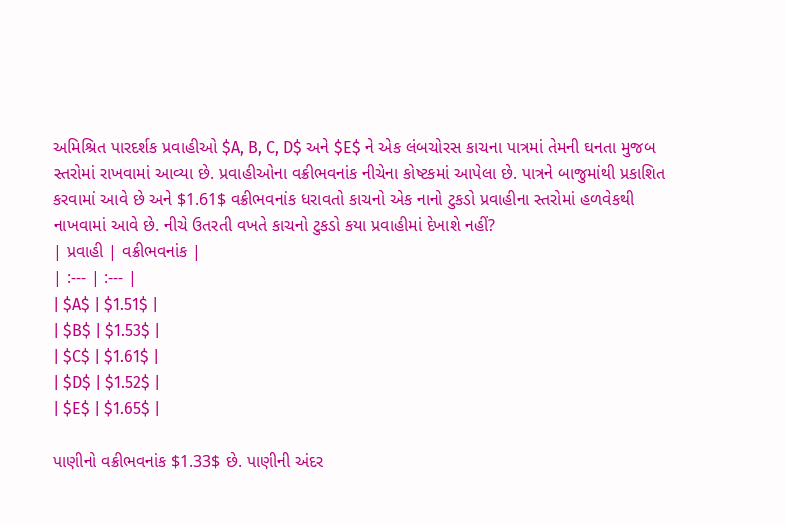અમિશ્રિત પારદર્શક પ્રવાહીઓ $A, B, C, D$ અને $E$ ને એક લંબચોરસ કાચના પાત્રમાં તેમની ઘનતા મુજબ સ્તરોમાં રાખવામાં આવ્યા છે. પ્રવાહીઓના વક્રીભવનાંક નીચેના કોષ્ટકમાં આપેલા છે. પાત્રને બાજુમાંથી પ્રકાશિત કરવામાં આવે છે અને $1.61$ વક્રીભવનાંક ધરાવતો કાચનો એક નાનો ટુકડો પ્રવાહીના સ્તરોમાં હળવેકથી નાખવામાં આવે છે. નીચે ઉતરતી વખતે કાચનો ટુકડો કયા પ્રવાહીમાં દેખાશે નહીં?
| પ્રવાહી | વક્રીભવનાંક |
| :--- | :--- |
| $A$ | $1.51$ |
| $B$ | $1.53$ |
| $C$ | $1.61$ |
| $D$ | $1.52$ |
| $E$ | $1.65$ |

પાણીનો વક્રીભવનાંક $1.33$ છે. પાણીની અંદર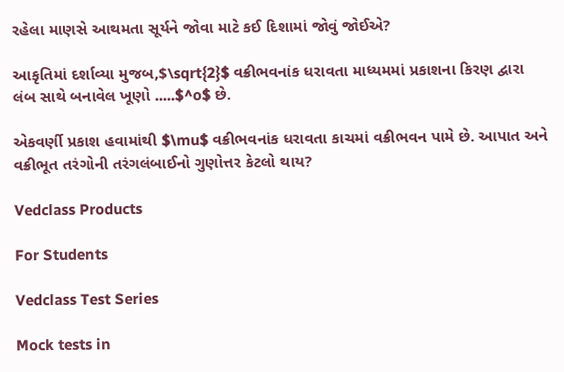રહેલા માણસે આથમતા સૂર્યને જોવા માટે કઈ દિશામાં જોવું જોઈએ?

આકૃતિમાં દર્શાવ્યા મુજબ,$\sqrt{2}$ વક્રીભવનાંક ધરાવતા માધ્યમમાં પ્રકાશના કિરણ દ્વારા લંબ સાથે બનાવેલ ખૂણો .....$^o$ છે.

એકવર્ણી પ્રકાશ હવામાંથી $\mu$ વક્રીભવનાંક ધરાવતા કાચમાં વક્રીભવન પામે છે. આપાત અને વક્રીભૂત તરંગોની તરંગલંબાઈનો ગુણોત્તર કેટલો થાય?

Vedclass Products

For Students

Vedclass Test Series

Mock tests in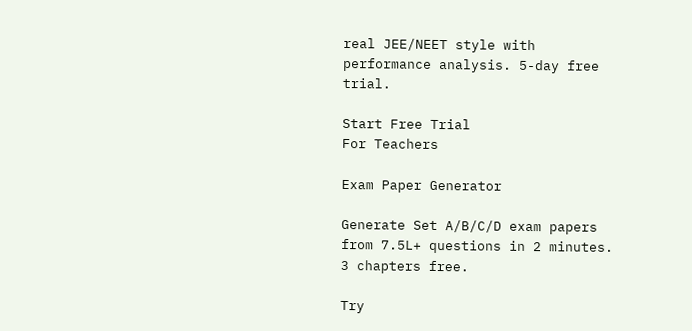real JEE/NEET style with performance analysis. 5-day free trial.

Start Free Trial
For Teachers

Exam Paper Generator

Generate Set A/B/C/D exam papers from 7.5L+ questions in 2 minutes. 3 chapters free.

Try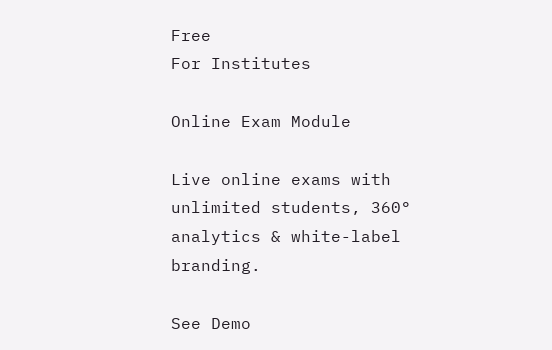Free
For Institutes

Online Exam Module

Live online exams with unlimited students, 360° analytics & white-label branding.

See Demo